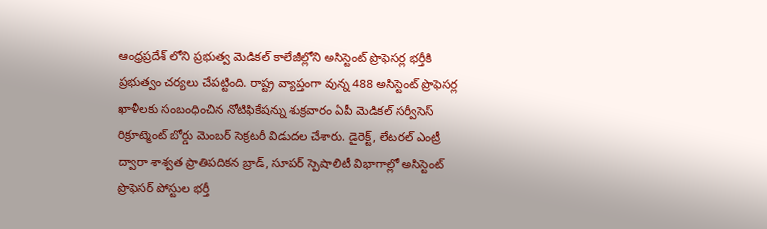ఆంధ్రప్రదేశ్ లోని ప్రభుత్వ మెడికల్ కాలేజీల్లోని అసిస్టెంట్ ప్రొఫెసర్ల భర్తీకి ప్రభుత్వం చర్యలు చేపట్టింది. రాష్ట్ర వ్యాప్తంగా వున్న 488 అసిస్టెంట్ ప్రొఫెసర్ల ఖాళీలకు సంబంధించిన నోటిఫికేషన్ను శుక్రవారం ఏపీ మెడికల్ సర్వీసెస్ రిక్రూట్మెంట్ బోర్డు మెంబర్ సెక్రటరీ విడుదల చేశారు. డైరెక్ట్, లేటరల్ ఎంట్రీ ద్వారా శాశ్వత ప్రాతిపదికన బ్రాడ్, సూపర్ స్పెషాలిటీ విభాగాల్లో అసిస్టెంట్ ప్రొఫెసర్ పోస్టుల భర్తీ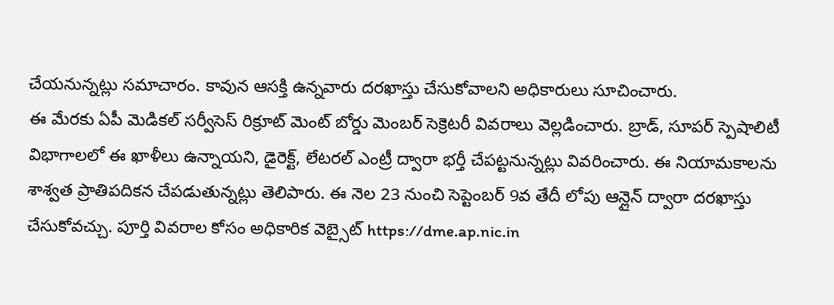చేయనున్నట్లు సమాచారం. కావున ఆసక్తి ఉన్నవారు దరఖాస్తు చేసుకోవాలని అధికారులు సూచించారు.
ఈ మేరకు ఏపీ మెడికల్ సర్వీసెస్ రిక్రూట్ మెంట్ బోర్డు మెంబర్ సెక్రెటరీ వివరాలు వెల్లడించారు. బ్రాడ్, సూపర్ స్పెషాలిటీ విభాగాలలో ఈ ఖాళీలు ఉన్నాయని, డైరెక్ట్, లేటరల్ ఎంట్రీ ద్వారా భర్తీ చేపట్టనున్నట్లు వివరించారు. ఈ నియామకాలను శాశ్వత ప్రాతిపదికన చేపడుతున్నట్లు తెలిపారు. ఈ నెల 23 నుంచి సెప్టెంబర్ 9వ తేదీ లోపు ఆన్లైన్ ద్వారా దరఖాస్తు చేసుకోవచ్చు. పూర్తి వివరాల కోసం అధికారిక వెబ్సైట్ https://dme.ap.nic.in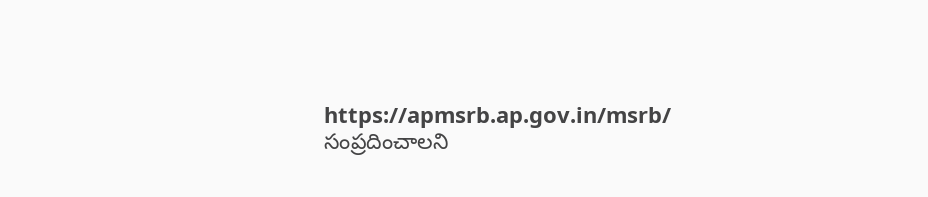https://apmsrb.ap.gov.in/msrb/ సంప్రదించాలని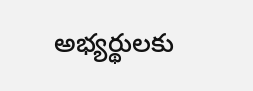అభ్యర్థులకు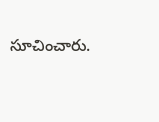సూచించారు.